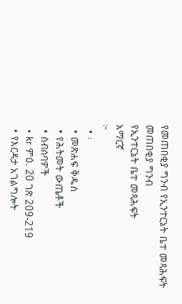የመጠበቂያ ግንብ የኢንተርኔት ቤተ መጻሕፍት
መጠበቂያ ግንብ
የኢንተርኔት ቤተ መጻሕፍት
አማርኛ
፦
  • ፡
  • መጽሐፍ ቅዱስ
  • የሕትመት ውጤቶች
  • ስብሰባዎች
  • kr ምዕ. 20 ገጽ 209-219
  • የእርዳታ አገልግሎት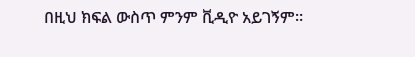በዚህ ክፍል ውስጥ ምንም ቪዲዮ አይገኝም።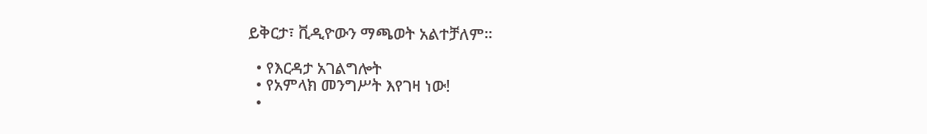ይቅርታ፣ ቪዲዮውን ማጫወት አልተቻለም።

  • የእርዳታ አገልግሎት
  • የአምላክ መንግሥት እየገዛ ነው!
  •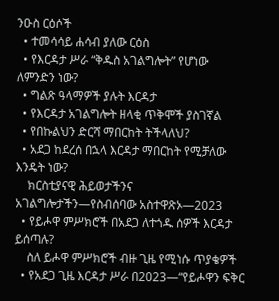ንዑስ ርዕሶች
  • ተመሳሳይ ሐሳብ ያለው ርዕስ
  • የእርዳታ ሥራ “ቅዱስ አገልግሎት” የሆነው ለምንድን ነው?
  • ግልጽ ዓላማዎች ያሉት እርዳታ
  • የእርዳታ አገልግሎት ዘላቂ ጥቅሞች ያስገኛል
  • የበኩልህን ድርሻ ማበርከት ትችላለህ?
  • አደጋ ከደረሰ በኋላ እርዳታ ማበርከት የሚቻለው እንዴት ነው?
    ክርስቲያናዊ ሕይወታችንና አገልግሎታችን—የስብሰባው አስተዋጽኦ—2023
  • የይሖዋ ምሥክሮች በአደጋ ለተጎዱ ሰዎች እርዳታ ይሰጣሉ?
    ስለ ይሖዋ ምሥክሮች ብዙ ጊዜ የሚነሱ ጥያቄዎች
  • የአደጋ ጊዜ እርዳታ ሥራ በ2023—“የይሖዋን ፍቅር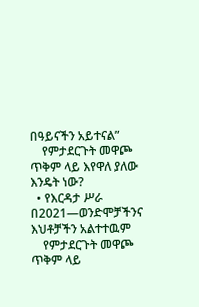በዓይናችን አይተናል”
    የምታደርጉት መዋጮ ጥቅም ላይ እየዋለ ያለው እንዴት ነው?
  • የእርዳታ ሥራ በ2021—ወንድሞቻችንና እህቶቻችን አልተተዉም
    የምታደርጉት መዋጮ ጥቅም ላይ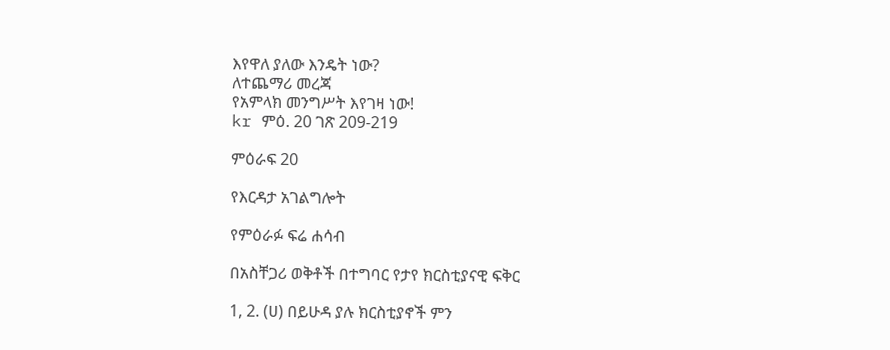እየዋለ ያለው እንዴት ነው?
ለተጨማሪ መረጃ
የአምላክ መንግሥት እየገዛ ነው!
kr ምዕ. 20 ገጽ 209-219

ምዕራፍ 20

የእርዳታ አገልግሎት

የምዕራፉ ፍሬ ሐሳብ

በአስቸጋሪ ወቅቶች በተግባር የታየ ክርስቲያናዊ ፍቅር

1, 2. (ሀ) በይሁዳ ያሉ ክርስቲያኖች ምን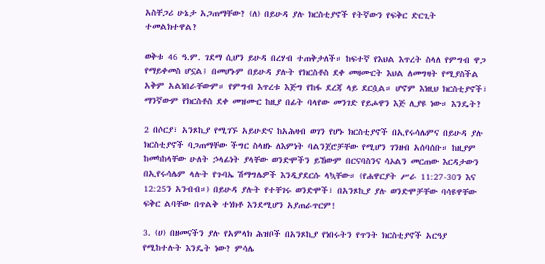አስቸጋሪ ሁኔታ አጋጠማቸው? (ለ) በይሁዳ ያሉ ክርስቲያኖች የትኛውን የፍቅር ድርጊት ተመልክተዋል?

ወቅቱ 46 ዓ.ም. ገደማ ሲሆን ይሁዳ በረሃብ ተጠቅታለች። ከፍተኛ የእህል እጥረት ስላለ የምግብ ዋጋ የማይቀመስ ሆኗል፤ በመሆኑም በይሁዳ ያሉት የክርስቶስ ደቀ መዛሙርት እህል ለመግዛት የሚያስችል አቅም አልነበራቸውም። የምግብ እጥረቱ እጅግ የከፋ ደረጃ ላይ ደርሷል። ሆኖም እነዚህ ክርስቲያኖች፣ ማንኛውም የክርስቶስ ደቀ መዝሙር ከዚያ በፊት ባላየው መንገድ የይሖዋን እጅ ሊያዩ ነው። እንዴት?

2 በሶርያ፣ አንጾኪያ የሚገኙ አይሁድና ከአሕዛብ ወገን የሆኑ ክርስቲያኖች በኢየሩሳሌምና በይሁዳ ያሉ ክርስቲያኖች ባጋጠማቸው ችግር ስላዘኑ ለእምነት ባልንጀሮቻቸው የሚሆን ገንዘብ አሰባሰቡ። ከዚያም ከመካከላቸው ሁለት ኃላፊነት ያላቸው ወንድሞችን ይኸውም በርናባስንና ሳኦልን መርጠው እርዳታውን በኢየሩሳሌም ላሉት የጉባኤ ሽማግሌዎች እንዲያደርሱ ላኳቸው። (የሐዋርያት ሥራ 11:27-30ን እና 12:25ን አንብብ።) በይሁዳ ያሉት የተቸገሩ ወንድሞች፣ በአንጾኪያ ያሉ ወንድሞቻቸው ባሳዩዋቸው ፍቅር ልባቸው በጥልቅ ተነክቶ እንደሚሆን አያጠራጥርም!

3. (ሀ) በዘመናችን ያሉ የአምላክ ሕዝቦች በአንጾኪያ የነበሩትን የጥንት ክርስቲያኖች አርዓያ የሚከተሉት እንዴት ነው? ምሳሌ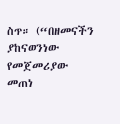ስጥ። (“በዘመናችን ያከናወንነው የመጀመሪያው መጠነ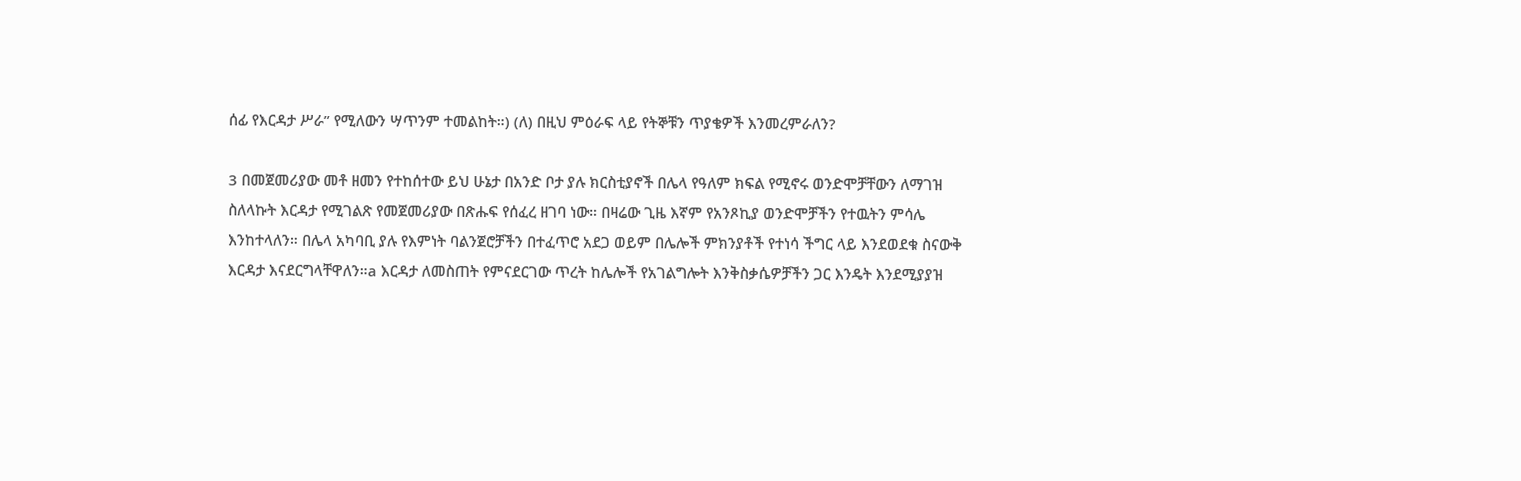ሰፊ የእርዳታ ሥራ” የሚለውን ሣጥንም ተመልከት።) (ለ) በዚህ ምዕራፍ ላይ የትኞቹን ጥያቄዎች እንመረምራለን?

3 በመጀመሪያው መቶ ዘመን የተከሰተው ይህ ሁኔታ በአንድ ቦታ ያሉ ክርስቲያኖች በሌላ የዓለም ክፍል የሚኖሩ ወንድሞቻቸውን ለማገዝ ስለላኩት እርዳታ የሚገልጽ የመጀመሪያው በጽሑፍ የሰፈረ ዘገባ ነው። በዛሬው ጊዜ እኛም የአንጾኪያ ወንድሞቻችን የተዉትን ምሳሌ እንከተላለን። በሌላ አካባቢ ያሉ የእምነት ባልንጀሮቻችን በተፈጥሮ አደጋ ወይም በሌሎች ምክንያቶች የተነሳ ችግር ላይ እንደወደቁ ስናውቅ እርዳታ እናደርግላቸዋለን።a እርዳታ ለመስጠት የምናደርገው ጥረት ከሌሎች የአገልግሎት እንቅስቃሴዎቻችን ጋር እንዴት እንደሚያያዝ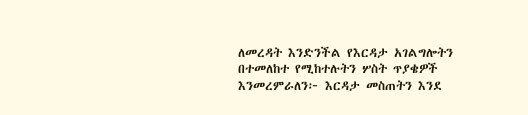ለመረዳት እንድንችል የእርዳታ አገልግሎትን በተመለከተ የሚከተሉትን ሦስት ጥያቄዎች እንመረምራለን፦ እርዳታ መስጠትን እንደ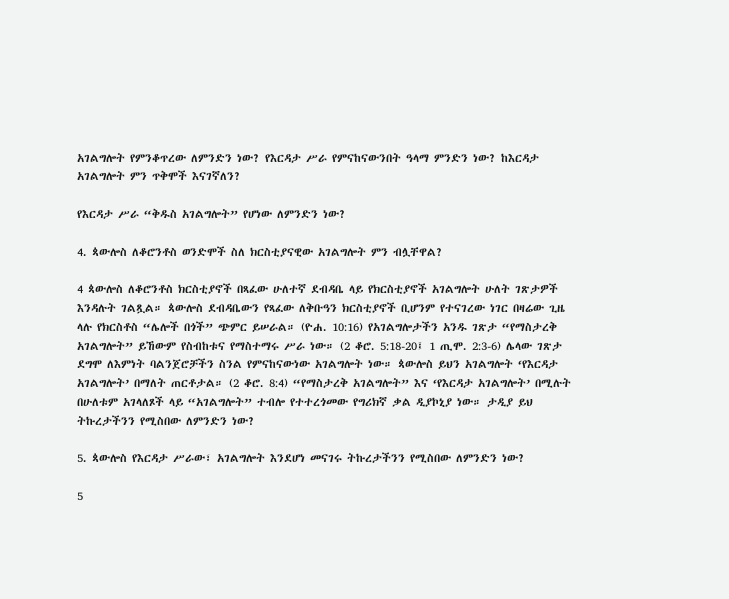አገልግሎት የምንቆጥረው ለምንድን ነው? የእርዳታ ሥራ የምናከናውንበት ዓላማ ምንድን ነው? ከእርዳታ አገልግሎት ምን ጥቅሞች እናገኛለን?

የእርዳታ ሥራ “ቅዱስ አገልግሎት” የሆነው ለምንድን ነው?

4. ጳውሎስ ለቆሮንቶስ ወንድሞች ስለ ክርስቲያናዊው አገልግሎት ምን ብሏቸዋል?

4 ጳውሎስ ለቆሮንቶስ ክርስቲያኖች በጻፈው ሁለተኛ ደብዳቤ ላይ የክርስቲያኖች አገልግሎት ሁለት ገጽታዎች እንዳሉት ገልጿል። ጳውሎስ ደብዳቤውን የጻፈው ለቅቡዓን ክርስቲያኖች ቢሆንም የተናገረው ነገር በዛሬው ጊዜ ላሉ የክርስቶስ “ሌሎች በጎች” ጭምር ይሠራል። (ዮሐ. 10:16) የአገልግሎታችን አንዱ ገጽታ “የማስታረቅ አገልግሎት” ይኸውም የስብከቱና የማስተማሩ ሥራ ነው። (2 ቆሮ. 5:18-20፤ 1 ጢሞ. 2:3-6) ሌላው ገጽታ ደግሞ ለእምነት ባልንጀሮቻችን ስንል የምናከናውነው አገልግሎት ነው። ጳውሎስ ይህን አገልግሎት ‘የእርዳታ አገልግሎት’ በማለት ጠርቶታል። (2 ቆሮ. 8:4) “የማስታረቅ አገልግሎት” እና ‘የእርዳታ አገልግሎት’ በሚሉት በሁለቱም አገላለጾች ላይ “አገልግሎት” ተብሎ የተተረጎመው የግሪክኛ ቃል ዲያኮኒያ ነው። ታዲያ ይህ ትኩረታችንን የሚስበው ለምንድን ነው?

5. ጳውሎስ የእርዳታ ሥራው፣ አገልግሎት እንደሆነ መናገሩ ትኩረታችንን የሚስበው ለምንድን ነው?

5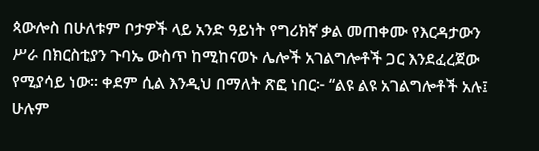ጳውሎስ በሁለቱም ቦታዎች ላይ አንድ ዓይነት የግሪክኛ ቃል መጠቀሙ የእርዳታውን ሥራ በክርስቲያን ጉባኤ ውስጥ ከሚከናወኑ ሌሎች አገልግሎቶች ጋር እንደፈረጀው የሚያሳይ ነው። ቀደም ሲል እንዲህ በማለት ጽፎ ነበር፦ “ልዩ ልዩ አገልግሎቶች አሉ፤ ሁሉም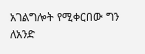አገልግሎት የሚቀርበው ግን ለአንድ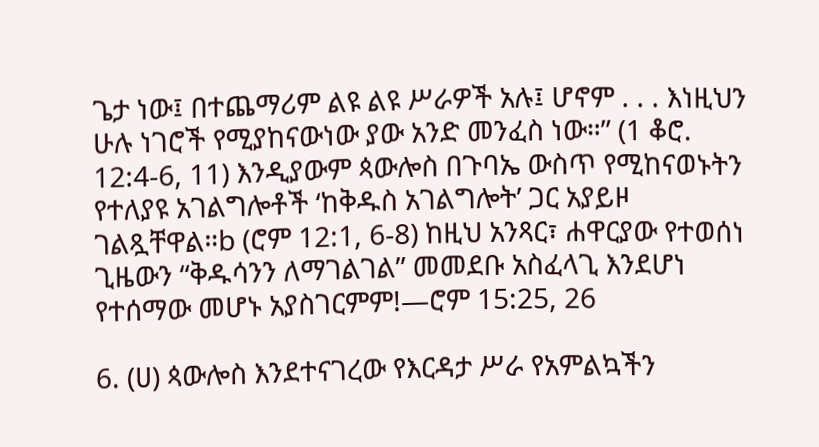ጌታ ነው፤ በተጨማሪም ልዩ ልዩ ሥራዎች አሉ፤ ሆኖም . . . እነዚህን ሁሉ ነገሮች የሚያከናውነው ያው አንድ መንፈስ ነው።” (1 ቆሮ. 12:4-6, 11) እንዲያውም ጳውሎስ በጉባኤ ውስጥ የሚከናወኑትን የተለያዩ አገልግሎቶች ‘ከቅዱስ አገልግሎት’ ጋር አያይዞ ገልጿቸዋል።b (ሮም 12:1, 6-8) ከዚህ አንጻር፣ ሐዋርያው የተወሰነ ጊዜውን “ቅዱሳንን ለማገልገል” መመደቡ አስፈላጊ እንደሆነ የተሰማው መሆኑ አያስገርምም!—ሮም 15:25, 26

6. (ሀ) ጳውሎስ እንደተናገረው የእርዳታ ሥራ የአምልኳችን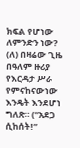ክፍል የሆነው ለምንድን ነው? (ለ) በዛሬው ጊዜ በዓለም ዙሪያ የእርዳታ ሥራ የምናከናውነው እንዴት እንደሆነ ግለጽ። (“አደጋ ሲከሰት!”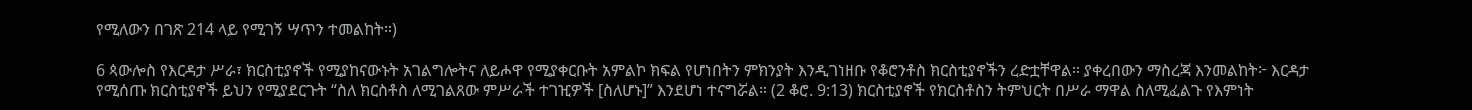የሚለውን በገጽ 214 ላይ የሚገኝ ሣጥን ተመልከት።)

6 ጳውሎስ የእርዳታ ሥራ፣ ክርስቲያኖች የሚያከናውኑት አገልግሎትና ለይሖዋ የሚያቀርቡት አምልኮ ክፍል የሆነበትን ምክንያት እንዲገነዘቡ የቆሮንቶስ ክርስቲያኖችን ረድቷቸዋል። ያቀረበውን ማስረጃ እንመልከት፦ እርዳታ የሚሰጡ ክርስቲያኖች ይህን የሚያደርጉት “ስለ ክርስቶስ ለሚገልጸው ምሥራች ተገዢዎች [ስለሆኑ]” እንደሆነ ተናግሯል። (2 ቆሮ. 9:13) ክርስቲያኖች የክርስቶስን ትምህርት በሥራ ማዋል ስለሚፈልጉ የእምነት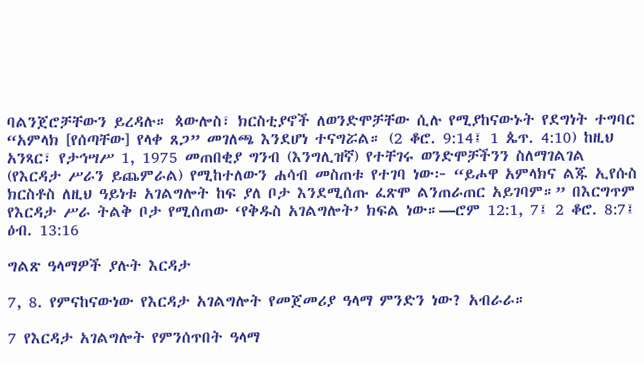ባልንጀሮቻቸውን ይረዳሉ። ጳውሎስ፣ ክርስቲያኖች ለወንድሞቻቸው ሲሉ የሚያከናውኑት የደግነት ተግባር “አምላክ [የሰጣቸው] የላቀ ጸጋ” መገለጫ እንደሆነ ተናግሯል። (2 ቆሮ. 9:14፤ 1 ጴጥ. 4:10) ከዚህ አንጻር፣ የታኅሣሥ 1, 1975 መጠበቂያ ግንብ (እንግሊዝኛ) የተቸገሩ ወንድሞቻችንን ስለማገልገል (የእርዳታ ሥራን ይጨምራል) የሚከተለውን ሐሳብ መስጠቱ የተገባ ነው፦ “ይሖዋ አምላክና ልጁ ኢየሱስ ክርስቶስ ለዚህ ዓይነቱ አገልግሎት ከፍ ያለ ቦታ እንደሚሰጡ ፈጽሞ ልንጠራጠር አይገባም።” በእርግጥም የእርዳታ ሥራ ትልቅ ቦታ የሚሰጠው ‘የቅዱስ አገልግሎት’ ክፍል ነው።—ሮም 12:1, 7፤ 2 ቆሮ. 8:7፤ ዕብ. 13:16

ግልጽ ዓላማዎች ያሉት እርዳታ

7, 8. የምናከናውነው የእርዳታ አገልግሎት የመጀመሪያ ዓላማ ምንድን ነው? አብራራ።

7 የእርዳታ አገልግሎት የምንሰጥበት ዓላማ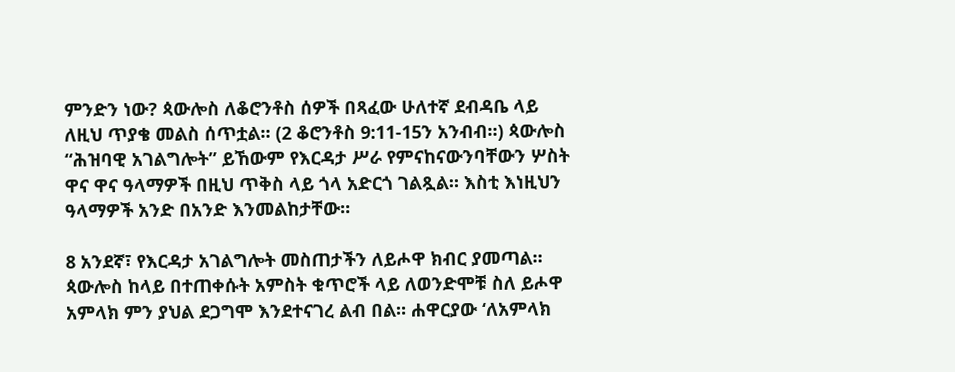ምንድን ነው? ጳውሎስ ለቆሮንቶስ ሰዎች በጻፈው ሁለተኛ ደብዳቤ ላይ ለዚህ ጥያቄ መልስ ሰጥቷል። (2 ቆሮንቶስ 9:11-15ን አንብብ።) ጳውሎስ “ሕዝባዊ አገልግሎት” ይኸውም የእርዳታ ሥራ የምናከናውንባቸውን ሦስት ዋና ዋና ዓላማዎች በዚህ ጥቅስ ላይ ጎላ አድርጎ ገልጿል። እስቲ እነዚህን ዓላማዎች አንድ በአንድ እንመልከታቸው።

8 አንደኛ፣ የእርዳታ አገልግሎት መስጠታችን ለይሖዋ ክብር ያመጣል። ጳውሎስ ከላይ በተጠቀሱት አምስት ቁጥሮች ላይ ለወንድሞቹ ስለ ይሖዋ አምላክ ምን ያህል ደጋግሞ እንደተናገረ ልብ በል። ሐዋርያው ‘ለአምላክ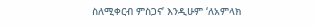ስለሚቀርብ ምስጋና’ እንዲሁም ‘ለአምላክ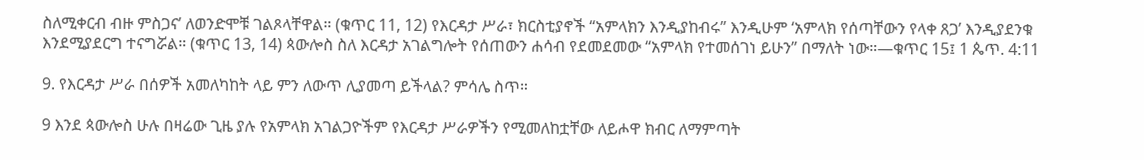ስለሚቀርብ ብዙ ምስጋና’ ለወንድሞቹ ገልጾላቸዋል። (ቁጥር 11, 12) የእርዳታ ሥራ፣ ክርስቲያኖች “አምላክን እንዲያከብሩ” እንዲሁም ‘አምላክ የሰጣቸውን የላቀ ጸጋ’ እንዲያደንቁ እንደሚያደርግ ተናግሯል። (ቁጥር 13, 14) ጳውሎስ ስለ እርዳታ አገልግሎት የሰጠውን ሐሳብ የደመደመው “አምላክ የተመሰገነ ይሁን” በማለት ነው።—ቁጥር 15፤ 1 ጴጥ. 4:11

9. የእርዳታ ሥራ በሰዎች አመለካከት ላይ ምን ለውጥ ሊያመጣ ይችላል? ምሳሌ ስጥ።

9 እንደ ጳውሎስ ሁሉ በዛሬው ጊዜ ያሉ የአምላክ አገልጋዮችም የእርዳታ ሥራዎችን የሚመለከቷቸው ለይሖዋ ክብር ለማምጣት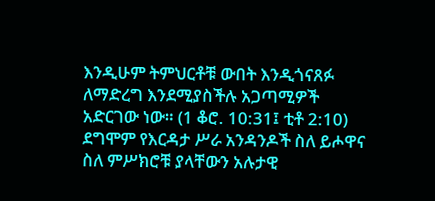እንዲሁም ትምህርቶቹ ውበት እንዲጎናጸፉ ለማድረግ እንደሚያስችሉ አጋጣሚዎች አድርገው ነው። (1 ቆሮ. 10:31፤ ቲቶ 2:10) ደግሞም የእርዳታ ሥራ አንዳንዶች ስለ ይሖዋና ስለ ምሥክሮቹ ያላቸውን አሉታዊ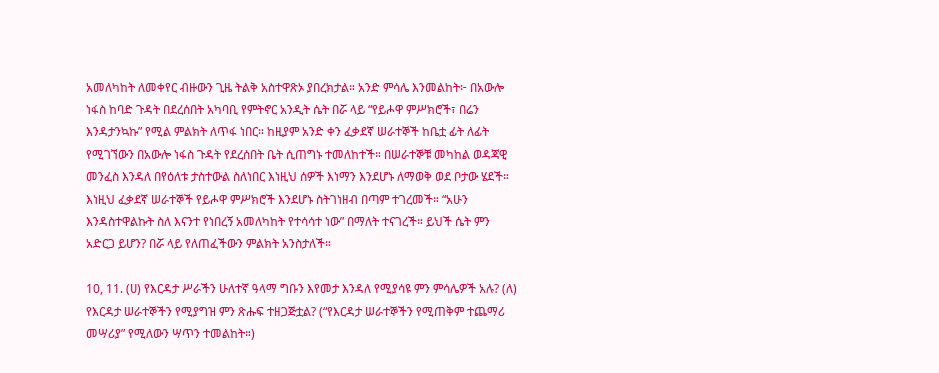አመለካከት ለመቀየር ብዙውን ጊዜ ትልቅ አስተዋጽኦ ያበረክታል። አንድ ምሳሌ እንመልከት፦ በአውሎ ነፋስ ከባድ ጉዳት በደረሰበት አካባቢ የምትኖር አንዲት ሴት በሯ ላይ “የይሖዋ ምሥክሮች፣ በሬን እንዳታንኳኩ” የሚል ምልክት ለጥፋ ነበር። ከዚያም አንድ ቀን ፈቃደኛ ሠራተኞች ከቤቷ ፊት ለፊት የሚገኘውን በአውሎ ነፋስ ጉዳት የደረሰበት ቤት ሲጠግኑ ተመለከተች። በሠራተኞቹ መካከል ወዳጃዊ መንፈስ እንዳለ በየዕለቱ ታስተውል ስለነበር እነዚህ ሰዎች እነማን እንደሆኑ ለማወቅ ወደ ቦታው ሄደች። እነዚህ ፈቃደኛ ሠራተኞች የይሖዋ ምሥክሮች እንደሆኑ ስትገነዘብ በጣም ተገረመች። “አሁን እንዳስተዋልኩት ስለ እናንተ የነበረኝ አመለካከት የተሳሳተ ነው” በማለት ተናገረች። ይህች ሴት ምን አድርጋ ይሆን? በሯ ላይ የለጠፈችውን ምልክት አንስታለች።

10, 11. (ሀ) የእርዳታ ሥራችን ሁለተኛ ዓላማ ግቡን እየመታ እንዳለ የሚያሳዩ ምን ምሳሌዎች አሉ? (ለ) የእርዳታ ሠራተኞችን የሚያግዝ ምን ጽሑፍ ተዘጋጅቷል? (“የእርዳታ ሠራተኞችን የሚጠቅም ተጨማሪ መሣሪያ” የሚለውን ሣጥን ተመልከት።)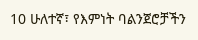10 ሁለተኛ፣ የእምነት ባልንጀሮቻችን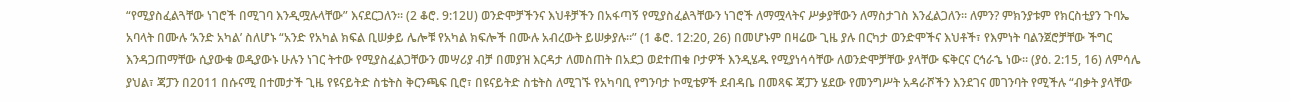“የሚያስፈልጓቸው ነገሮች በሚገባ እንዲሟሉላቸው” እናደርጋለን። (2 ቆሮ. 9:12ሀ) ወንድሞቻችንና እህቶቻችን በአፋጣኝ የሚያስፈልጓቸውን ነገሮች ለማሟላትና ሥቃያቸውን ለማስታገስ እንፈልጋለን። ለምን? ምክንያቱም የክርስቲያን ጉባኤ አባላት በሙሉ ‘አንድ አካል’ ስለሆኑ “አንድ የአካል ክፍል ቢሠቃይ ሌሎቹ የአካል ክፍሎች በሙሉ አብረውት ይሠቃያሉ።” (1 ቆሮ. 12:20, 26) በመሆኑም በዛሬው ጊዜ ያሉ በርካታ ወንድሞችና እህቶች፣ የእምነት ባልንጀሮቻቸው ችግር እንዳጋጠማቸው ሲያውቁ ወዲያውኑ ሁሉን ነገር ትተው የሚያስፈልጋቸውን መሣሪያ ብቻ በመያዝ እርዳታ ለመስጠት በአደጋ ወደተጠቁ ቦታዎች እንዲሄዱ የሚያነሳሳቸው ለወንድሞቻቸው ያላቸው ፍቅርና ርኅራኄ ነው። (ያዕ. 2:15, 16) ለምሳሌ ያህል፣ ጃፓን በ2011 በሱናሚ በተመታች ጊዜ የዩናይትድ ስቴትስ ቅርንጫፍ ቢሮ፣ በዩናይትድ ስቴትስ ለሚገኙ የአካባቢ የግንባታ ኮሚቴዎች ደብዳቤ በመጻፍ ጃፓን ሄደው የመንግሥት አዳራሾችን እንደገና መገንባት የሚችሉ “ብቃት ያላቸው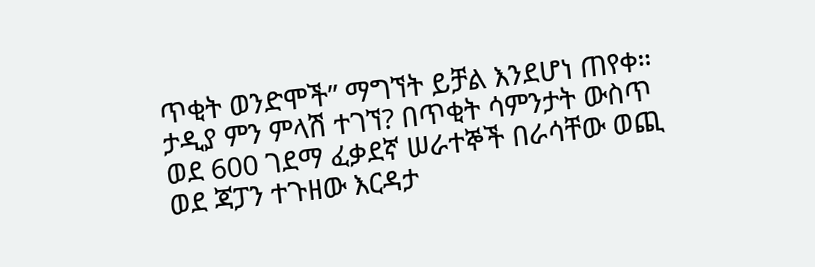ጥቂት ወንድሞች” ማግኘት ይቻል እንደሆነ ጠየቀ። ታዲያ ምን ምላሽ ተገኘ? በጥቂት ሳምንታት ውስጥ ወደ 600 ገደማ ፈቃደኛ ሠራተኞች በራሳቸው ወጪ ወደ ጃፓን ተጉዘው እርዳታ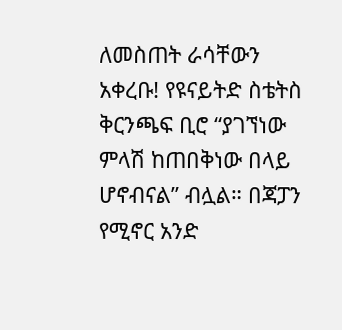ለመስጠት ራሳቸውን አቀረቡ! የዩናይትድ ስቴትስ ቅርንጫፍ ቢሮ “ያገኘነው ምላሽ ከጠበቅነው በላይ ሆኖብናል” ብሏል። በጃፓን የሚኖር አንድ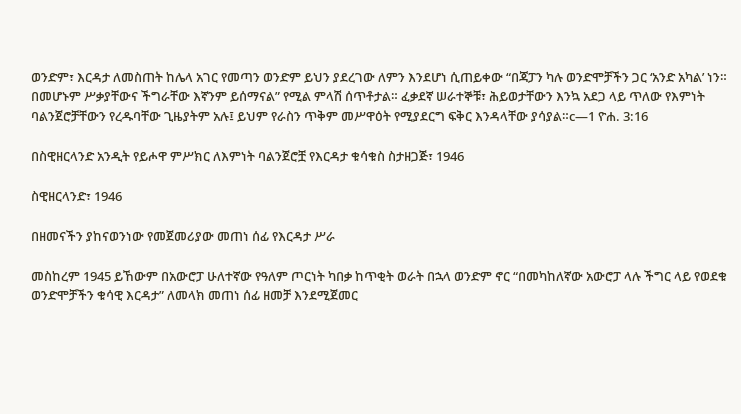ወንድም፣ እርዳታ ለመስጠት ከሌላ አገር የመጣን ወንድም ይህን ያደረገው ለምን እንደሆነ ሲጠይቀው “በጃፓን ካሉ ወንድሞቻችን ጋር ‘አንድ አካል’ ነን። በመሆኑም ሥቃያቸውና ችግራቸው እኛንም ይሰማናል” የሚል ምላሽ ሰጥቶታል። ፈቃደኛ ሠራተኞቹ፣ ሕይወታቸውን እንኳ አደጋ ላይ ጥለው የእምነት ባልንጀሮቻቸውን የረዱባቸው ጊዜያትም አሉ፤ ይህም የራስን ጥቅም መሥዋዕት የሚያደርግ ፍቅር እንዳላቸው ያሳያል።c—1 ዮሐ. 3:16

በስዊዘርላንድ አንዲት የይሖዋ ምሥክር ለእምነት ባልንጀሮቿ የእርዳታ ቁሳቁስ ስታዘጋጅ፣ 1946

ስዊዘርላንድ፣ 1946

በዘመናችን ያከናወንነው የመጀመሪያው መጠነ ሰፊ የእርዳታ ሥራ

መስከረም 1945 ይኸውም በአውሮፓ ሁለተኛው የዓለም ጦርነት ካበቃ ከጥቂት ወራት በኋላ ወንድም ኖር “በመካከለኛው አውሮፓ ላሉ ችግር ላይ የወደቁ ወንድሞቻችን ቁሳዊ እርዳታ” ለመላክ መጠነ ሰፊ ዘመቻ እንደሚጀመር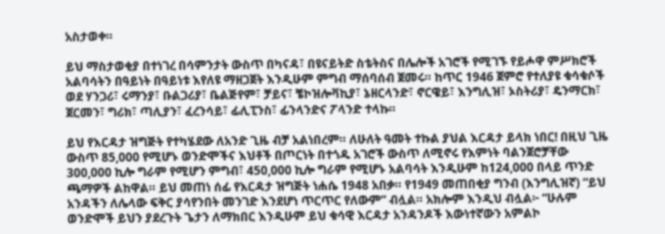አስታወቀ።

ይህ ማስታወቂያ በተነገረ በሳምንታት ውስጥ በካናዳ፣ በዩናይትድ ስቴትስና በሌሎች አገሮች የሚገኙ የይሖዋ ምሥክሮች አልባሳትን በዓይነት በዓይነቱ እየለዩ ማዘጋጀት እንዲሁም ምግብ ማሰባሰብ ጀመሩ። ከጥር 1946 ጀምሮ የተለያዩ ቁሳቁሶች ወደ ሃንጋሪ፣ ሩማንያ፣ ቡልጋሪያ፣ ቤልጅየም፣ ቻይና፣ ቼኮዝሎቫኪያ፣ ኔዘርላንድ፣ ኖርዌይ፣ እንግሊዝ፣ ኦስትሪያ፣ ዴንማርክ፣ ጀርመን፣ ግሪክ፣ ጣሊያን፣ ፈረንሳይ፣ ፊሊፒንስ፣ ፊንላንድና ፖላንድ ተላኩ።

ይህ የእርዳታ ዝግጅት የተካሄደው ለአንድ ጊዜ ብቻ አልነበረም። ለሁለት ዓመት ተኩል ያህል እርዳታ ይላክ ነበር! በዚህ ጊዜ ውስጥ 85,000 የሚሆኑ ወንድሞችና እህቶች በጦርነት በተጎዱ አገሮች ውስጥ ለሚኖሩ የእምነት ባልንጀሮቻቸው 300,000 ኪሎ ግራም የሚሆን ምግብ፣ 450,000 ኪሎ ግራም የሚሆኑ አልባሳት እንዲሁም ከ124,000 በላይ ጥንድ ጫማዎች ልከዋል። ይህ መጠነ ሰፊ የእርዳታ ዝግጅት ነሐሴ 1948 አበቃ። የ1949 መጠበቂያ ግንብ (እንግሊዝኛ) “ይህ አንዳችን ለሌላው ፍቅር ያሳየንበት መንገድ እንደሆነ ጥርጥር የለውም” ብሏል። አክሎም እንዲህ ብሏል፦ “ሁሉም ወንድሞች ይህን ያደረጉት ጌታን ለማክበር እንዲሁም ይህ ቁሳዊ እርዳታ አንዳንዶች እውነተኛውን አምልኮ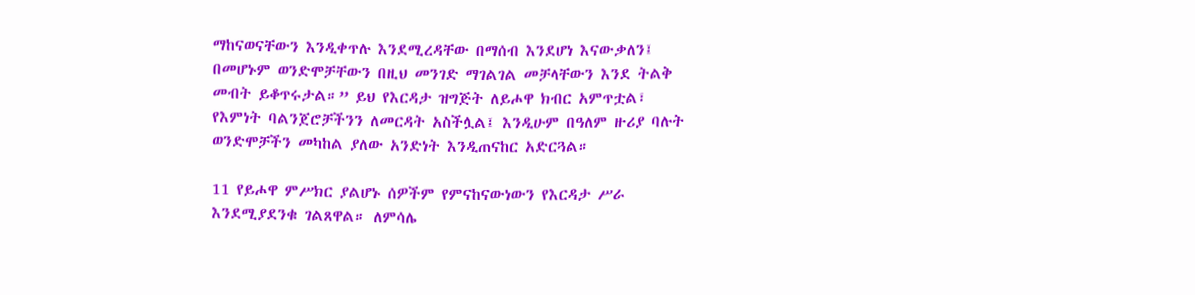ማከናወናቸውን እንዲቀጥሉ እንደሚረዳቸው በማሰብ እንደሆነ እናውቃለን፤ በመሆኑም ወንድሞቻቸውን በዚህ መንገድ ማገልገል መቻላቸውን እንደ ትልቅ መብት ይቆጥሩታል።” ይህ የእርዳታ ዝግጅት ለይሖዋ ክብር አምጥቷል፣ የእምነት ባልንጀሮቻችንን ለመርዳት አስችሏል፤ እንዲሁም በዓለም ዙሪያ ባሉት ወንድሞቻችን መካከል ያለው አንድነት እንዲጠናከር አድርጓል።

11 የይሖዋ ምሥክር ያልሆኑ ሰዎችም የምናከናውነውን የእርዳታ ሥራ እንደሚያደንቁ ገልጸዋል። ለምሳሌ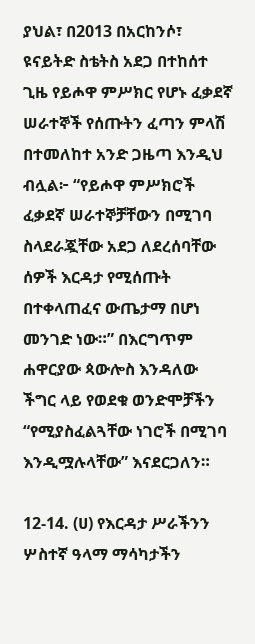ያህል፣ በ2013 በአርከንሶ፣ ዩናይትድ ስቴትስ አደጋ በተከሰተ ጊዜ የይሖዋ ምሥክር የሆኑ ፈቃደኛ ሠራተኞች የሰጡትን ፈጣን ምላሽ በተመለከተ አንድ ጋዜጣ እንዲህ ብሏል፦ “የይሖዋ ምሥክሮች ፈቃደኛ ሠራተኞቻቸውን በሚገባ ስላደራጇቸው አደጋ ለደረሰባቸው ሰዎች እርዳታ የሚሰጡት በተቀላጠፈና ውጤታማ በሆነ መንገድ ነው።” በእርግጥም ሐዋርያው ጳውሎስ እንዳለው ችግር ላይ የወደቁ ወንድሞቻችን “የሚያስፈልጓቸው ነገሮች በሚገባ እንዲሟሉላቸው” እናደርጋለን።

12-14. (ሀ) የእርዳታ ሥራችንን ሦስተኛ ዓላማ ማሳካታችን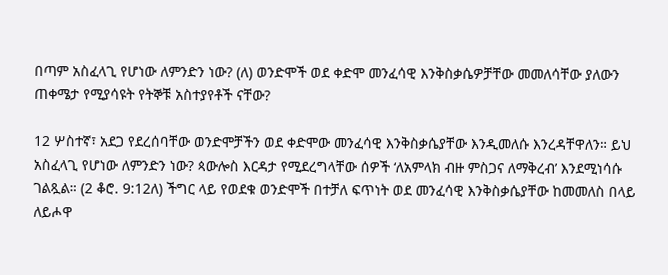በጣም አስፈላጊ የሆነው ለምንድን ነው? (ለ) ወንድሞች ወደ ቀድሞ መንፈሳዊ እንቅስቃሴዎቻቸው መመለሳቸው ያለውን ጠቀሜታ የሚያሳዩት የትኞቹ አስተያየቶች ናቸው?

12 ሦስተኛ፣ አደጋ የደረሰባቸው ወንድሞቻችን ወደ ቀድሞው መንፈሳዊ እንቅስቃሴያቸው እንዲመለሱ እንረዳቸዋለን። ይህ አስፈላጊ የሆነው ለምንድን ነው? ጳውሎስ እርዳታ የሚደረግላቸው ሰዎች ‘ለአምላክ ብዙ ምስጋና ለማቅረብ’ እንደሚነሳሱ ገልጿል። (2 ቆሮ. 9:12ለ) ችግር ላይ የወደቁ ወንድሞች በተቻለ ፍጥነት ወደ መንፈሳዊ እንቅስቃሴያቸው ከመመለስ በላይ ለይሖዋ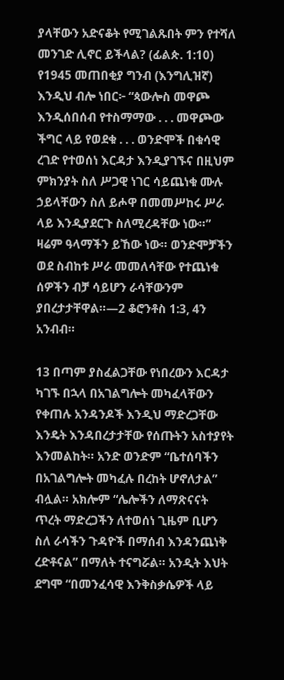ያላቸውን አድናቆት የሚገልጹበት ምን የተሻለ መንገድ ሊኖር ይችላል? (ፊልጵ. 1:10) የ1945 መጠበቂያ ግንብ (እንግሊዝኛ) እንዲህ ብሎ ነበር፦ “ጳውሎስ መዋጮ እንዲሰበሰብ የተስማማው . . . መዋጮው ችግር ላይ የወደቁ . . . ወንድሞች በቁሳዊ ረገድ የተወሰነ እርዳታ እንዲያገኙና በዚህም ምክንያት ስለ ሥጋዊ ነገር ሳይጨነቁ ሙሉ ኃይላቸውን ስለ ይሖዋ በመመሥከሩ ሥራ ላይ እንዲያደርጉ ስለሚረዳቸው ነው።” ዛሬም ዓላማችን ይኸው ነው። ወንድሞቻችን ወደ ስብከቱ ሥራ መመለሳቸው የተጨነቁ ሰዎችን ብቻ ሳይሆን ራሳቸውንም ያበረታታቸዋል።—2 ቆሮንቶስ 1:3, 4ን አንብብ።

13 በጣም ያስፈልጋቸው የነበረውን እርዳታ ካገኙ በኋላ በአገልግሎት መካፈላቸውን የቀጠሉ አንዳንዶች እንዲህ ማድረጋቸው እንዴት እንዳበረታታቸው የሰጡትን አስተያየት እንመልከት። አንድ ወንድም “ቤተሰባችን በአገልግሎት መካፈሉ በረከት ሆኖለታል” ብሏል። አክሎም “ሌሎችን ለማጽናናት ጥረት ማድረጋችን ለተወሰነ ጊዜም ቢሆን ስለ ራሳችን ጉዳዮች በማሰብ እንዳንጨነቅ ረድቶናል” በማለት ተናግሯል። አንዲት እህት ደግሞ “በመንፈሳዊ እንቅስቃሴዎች ላይ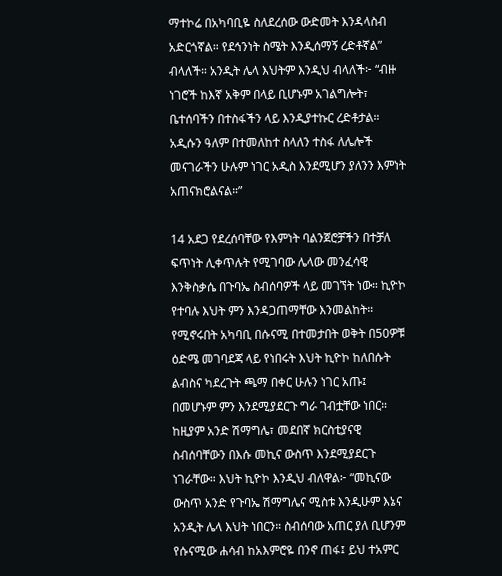ማተኮሬ በአካባቢዬ ስለደረሰው ውድመት እንዳላስብ አድርጎኛል። የደኅንነት ስሜት እንዲሰማኝ ረድቶኛል” ብላለች። አንዲት ሌላ እህትም እንዲህ ብላለች፦ “ብዙ ነገሮች ከእኛ አቅም በላይ ቢሆኑም አገልግሎት፣ ቤተሰባችን በተስፋችን ላይ እንዲያተኩር ረድቶታል። አዲሱን ዓለም በተመለከተ ስላለን ተስፋ ለሌሎች መናገራችን ሁሉም ነገር አዲስ እንደሚሆን ያለንን እምነት አጠናክሮልናል።”

14 አደጋ የደረሰባቸው የእምነት ባልንጀሮቻችን በተቻለ ፍጥነት ሊቀጥሉት የሚገባው ሌላው መንፈሳዊ እንቅስቃሴ በጉባኤ ስብሰባዎች ላይ መገኘት ነው። ኪዮኮ የተባሉ እህት ምን እንዳጋጠማቸው እንመልከት። የሚኖሩበት አካባቢ በሱናሚ በተመታበት ወቅት በ50ዎቹ ዕድሜ መገባደጃ ላይ የነበሩት እህት ኪዮኮ ከለበሱት ልብስና ካደረጉት ጫማ በቀር ሁሉን ነገር አጡ፤ በመሆኑም ምን እንደሚያደርጉ ግራ ገብቷቸው ነበር። ከዚያም አንድ ሽማግሌ፣ መደበኛ ክርስቲያናዊ ስብሰባቸውን በእሱ መኪና ውስጥ እንደሚያደርጉ ነገራቸው። እህት ኪዮኮ እንዲህ ብለዋል፦ “መኪናው ውስጥ አንድ የጉባኤ ሽማግሌና ሚስቱ እንዲሁም እኔና አንዲት ሌላ እህት ነበርን። ስብሰባው አጠር ያለ ቢሆንም የሱናሚው ሐሳብ ከአእምሮዬ በንኖ ጠፋ፤ ይህ ተአምር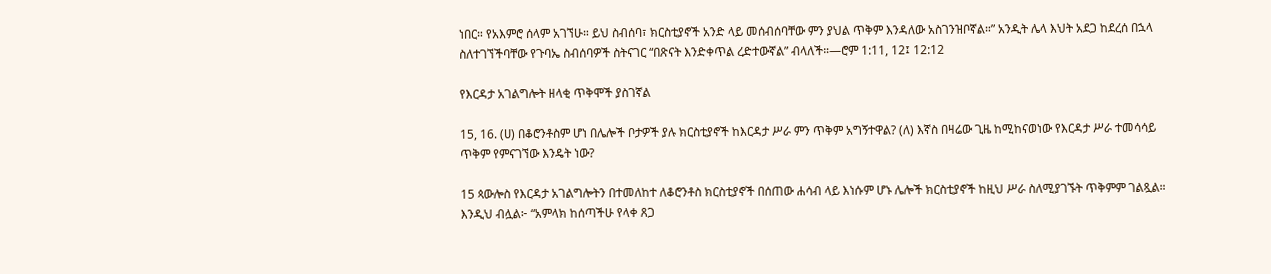ነበር። የአእምሮ ሰላም አገኘሁ። ይህ ስብሰባ፣ ክርስቲያኖች አንድ ላይ መሰብሰባቸው ምን ያህል ጥቅም እንዳለው አስገንዝቦኛል።” አንዲት ሌላ እህት አደጋ ከደረሰ በኋላ ስለተገኘችባቸው የጉባኤ ስብሰባዎች ስትናገር “በጽናት እንድቀጥል ረድተውኛል” ብላለች።—ሮም 1:11, 12፤ 12:12

የእርዳታ አገልግሎት ዘላቂ ጥቅሞች ያስገኛል

15, 16. (ሀ) በቆሮንቶስም ሆነ በሌሎች ቦታዎች ያሉ ክርስቲያኖች ከእርዳታ ሥራ ምን ጥቅም አግኝተዋል? (ለ) እኛስ በዛሬው ጊዜ ከሚከናወነው የእርዳታ ሥራ ተመሳሳይ ጥቅም የምናገኘው እንዴት ነው?

15 ጳውሎስ የእርዳታ አገልግሎትን በተመለከተ ለቆሮንቶስ ክርስቲያኖች በሰጠው ሐሳብ ላይ እነሱም ሆኑ ሌሎች ክርስቲያኖች ከዚህ ሥራ ስለሚያገኙት ጥቅምም ገልጿል። እንዲህ ብሏል፦ “አምላክ ከሰጣችሁ የላቀ ጸጋ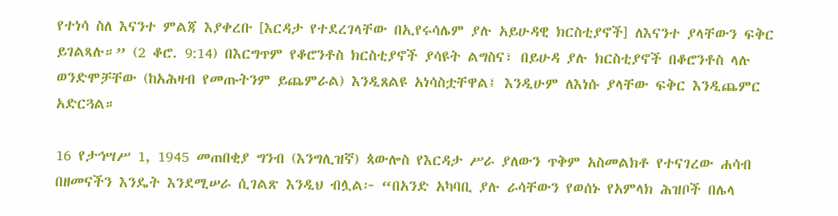የተነሳ ስለ እናንተ ምልጃ እያቀረቡ [እርዳታ የተደረገላቸው በኢየሩሳሌም ያሉ አይሁዳዊ ክርስቲያኖች] ለእናንተ ያላቸውን ፍቅር ይገልጻሉ።” (2 ቆሮ. 9:14) በእርግጥም የቆሮንቶስ ክርስቲያኖች ያሳዩት ልግስና፣ በይሁዳ ያሉ ክርስቲያኖች በቆሮንቶስ ላሉ ወንድሞቻቸው (ከአሕዛብ የመጡትንም ይጨምራል) እንዲጸልዩ አነሳስቷቸዋል፤ እንዲሁም ለእነሱ ያላቸው ፍቅር እንዲጨምር አድርጓል።

16 የታኅሣሥ 1, 1945 መጠበቂያ ግንብ (እንግሊዝኛ) ጳውሎስ የእርዳታ ሥራ ያለውን ጥቅም አስመልክቶ የተናገረው ሐሳብ በዘመናችን እንዴት እንደሚሠራ ሲገልጽ እንዲህ ብሏል፦ “በአንድ አካባቢ ያሉ ራሳቸውን የወሰኑ የአምላክ ሕዝቦች በሌላ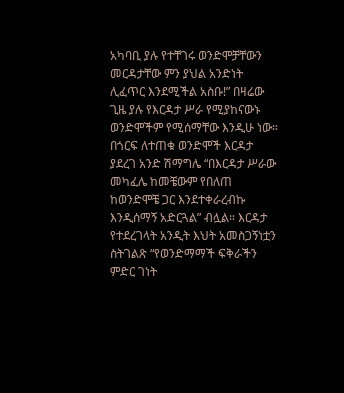አካባቢ ያሉ የተቸገሩ ወንድሞቻቸውን መርዳታቸው ምን ያህል አንድነት ሊፈጥር እንደሚችል አስቡ!” በዛሬው ጊዜ ያሉ የእርዳታ ሥራ የሚያከናውኑ ወንድሞችም የሚሰማቸው እንዲሁ ነው። በጎርፍ ለተጠቁ ወንድሞች እርዳታ ያደረገ አንድ ሽማግሌ “በእርዳታ ሥራው መካፈሌ ከመቼውም የበለጠ ከወንድሞቼ ጋር እንደተቀራረብኩ እንዲሰማኝ አድርጓል” ብሏል። እርዳታ የተደረገላት አንዲት እህት አመስጋኝነቷን ስትገልጽ “የወንድማማች ፍቅራችን ምድር ገነት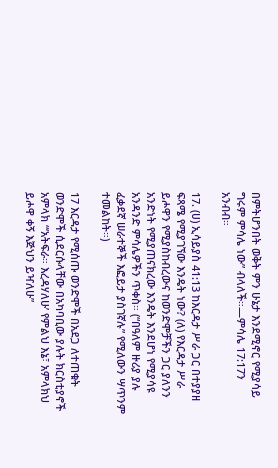በምትሆንበት ወቅት ምን ሁኔታ እንደሚኖር የሚያሳይ ግሩም ምሳሌ ነው” ብላለች።—ምሳሌ 17:17ን አንብብ።

17. (ሀ) ኢሳይያስ 41:13 ከእርዳታ ሥራ ጋር በተያያዘ ፍጻሜ የሚያገኘው እንዴት ነው? (ለ) የእርዳታ ሥራ ይሖዋን የሚያስከብረውና ከወንድሞቻችን ጋር ያለንን አንድነት የሚያጠናክረው እንዴት እንደሆነ የሚያሳዩ አንዳንድ ምሳሌዎችን ጥቀስ። (“በዓለም ዙሪያ ያሉ ፈቃደኛ ሠራተኞች እፎይታ ያስገኛሉ” የሚለውን ሣጥንም ተመልከት።)

17 እርዳታ የሚሰጡ ወንድሞች በአደጋ ለተጠቁት ወንድሞች ሲደርሱላቸው በአካባቢው ያሉት ክርስቲያኖች አምላክ “‘አትፍራ። እረዳሃለሁ’ የምልህ እኔ፣ አምላክህ ይሖዋ ቀኝ እጅህን ይዣለሁ”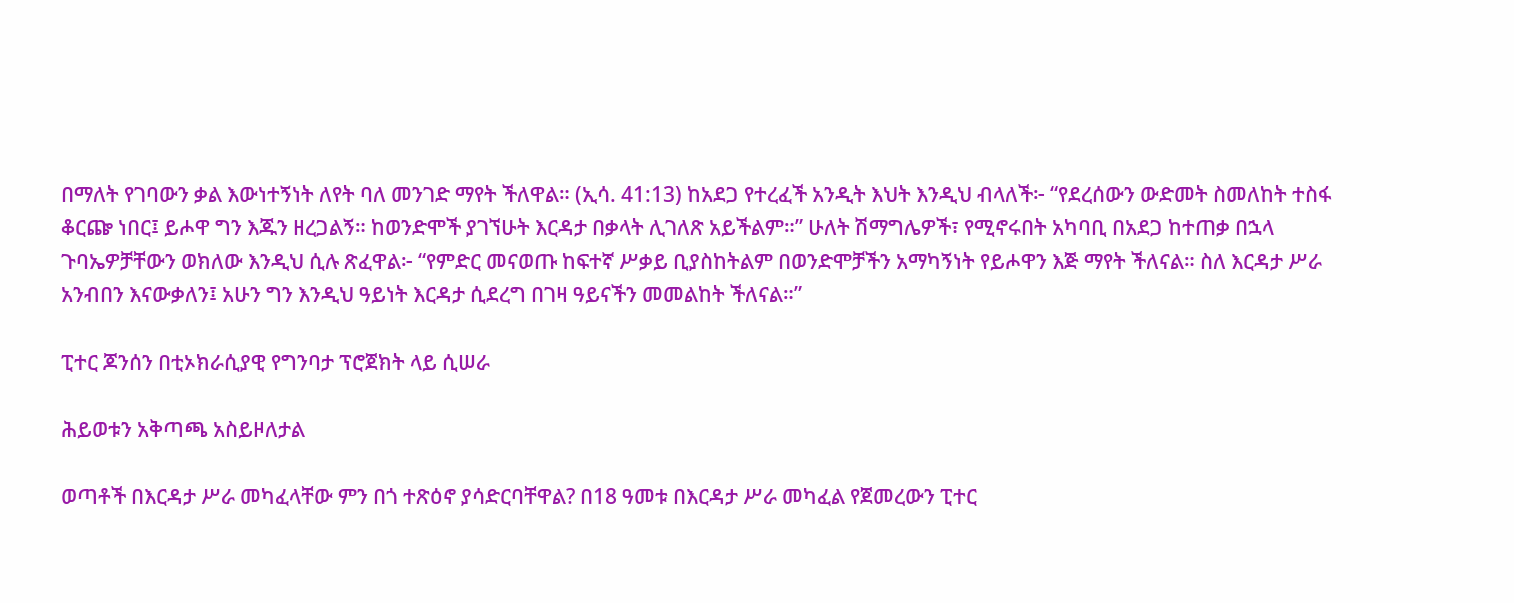በማለት የገባውን ቃል እውነተኝነት ለየት ባለ መንገድ ማየት ችለዋል። (ኢሳ. 41:13) ከአደጋ የተረፈች አንዲት እህት እንዲህ ብላለች፦ “የደረሰውን ውድመት ስመለከት ተስፋ ቆርጬ ነበር፤ ይሖዋ ግን እጁን ዘረጋልኝ። ከወንድሞች ያገኘሁት እርዳታ በቃላት ሊገለጽ አይችልም።” ሁለት ሽማግሌዎች፣ የሚኖሩበት አካባቢ በአደጋ ከተጠቃ በኋላ ጉባኤዎቻቸውን ወክለው እንዲህ ሲሉ ጽፈዋል፦ “የምድር መናወጡ ከፍተኛ ሥቃይ ቢያስከትልም በወንድሞቻችን አማካኝነት የይሖዋን እጅ ማየት ችለናል። ስለ እርዳታ ሥራ አንብበን እናውቃለን፤ አሁን ግን እንዲህ ዓይነት እርዳታ ሲደረግ በገዛ ዓይናችን መመልከት ችለናል።”

ፒተር ጆንሰን በቲኦክራሲያዊ የግንባታ ፕሮጀክት ላይ ሲሠራ

ሕይወቱን አቅጣጫ አስይዞለታል

ወጣቶች በእርዳታ ሥራ መካፈላቸው ምን በጎ ተጽዕኖ ያሳድርባቸዋል? በ18 ዓመቱ በእርዳታ ሥራ መካፈል የጀመረውን ፒተር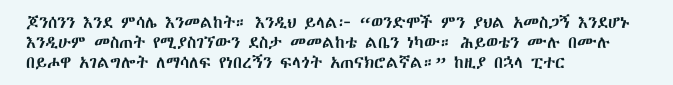ጆንሰንን እንደ ምሳሌ እንመልከት። እንዲህ ይላል፦ “ወንድሞች ምን ያህል አመስጋኝ እንደሆኑ እንዲሁም መስጠት የሚያስገኘውን ደስታ መመልከቴ ልቤን ነካው። ሕይወቴን ሙሉ በሙሉ በይሖዋ አገልግሎት ለማሳለፍ የነበረኝን ፍላጎት አጠናክሮልኛል።” ከዚያ በኋላ ፒተር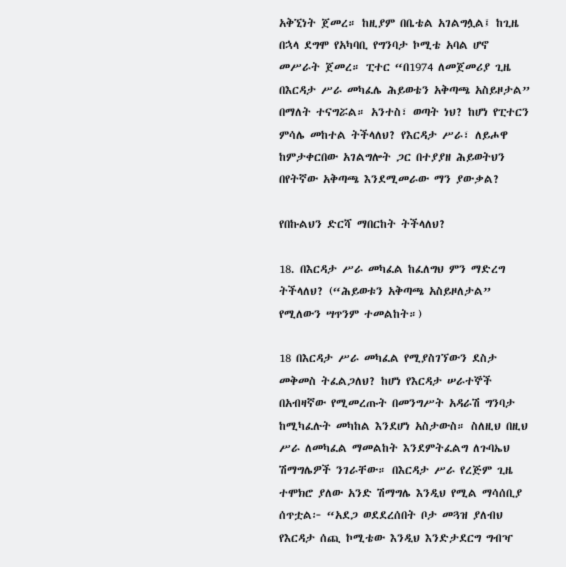አቅኚነት ጀመረ። ከዚያም በቤቴል አገልግሏል፤ ከጊዜ በኋላ ደግሞ የአካባቢ የግንባታ ኮሚቴ አባል ሆኖ መሥራት ጀመረ። ፒተር “በ1974 ለመጀመሪያ ጊዜ በእርዳታ ሥራ መካፈሌ ሕይወቴን አቅጣጫ አስይዞታል” በማለት ተናግሯል። አንተስ፣ ወጣት ነህ? ከሆነ የፒተርን ምሳሌ መከተል ትችላለህ? የእርዳታ ሥራ፣ ለይሖዋ ከምታቀርበው አገልግሎት ጋር በተያያዘ ሕይወትህን በየትኛው አቅጣጫ እንደሚመራው ማን ያውቃል?

የበኩልህን ድርሻ ማበርከት ትችላለህ?

18. በእርዳታ ሥራ መካፈል ከፈለግህ ምን ማድረግ ትችላለህ? (“ሕይወቱን አቅጣጫ አስይዞለታል” የሚለውን ሣጥንም ተመልከት።)

18 በእርዳታ ሥራ መካፈል የሚያስገኘውን ደስታ መቅመስ ትፈልጋለህ? ከሆነ የእርዳታ ሠራተኞች በአብዛኛው የሚመረጡት በመንግሥት አዳራሽ ግንባታ ከሚካፈሉት መካከል እንደሆነ አስታውስ። ስለዚህ በዚህ ሥራ ለመካፈል ማመልከት እንደምትፈልግ ለጉባኤህ ሽማግሌዎች ንገራቸው። በእርዳታ ሥራ የረጅም ጊዜ ተሞክሮ ያለው አንድ ሽማግሌ እንዲህ የሚል ማሳሰቢያ ሰጥቷል፦ “አደጋ ወደደረሰበት ቦታ መጓዝ ያለብህ የእርዳታ ሰጪ ኮሚቴው እንዲህ እንድታደርግ ግብዣ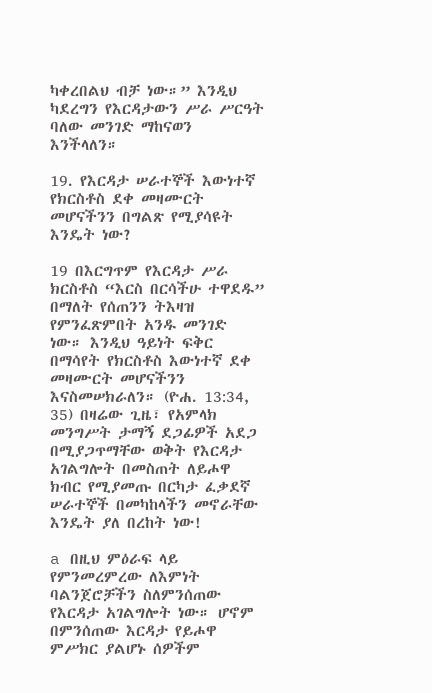ካቀረበልህ ብቻ ነው።” እንዲህ ካደረግን የእርዳታውን ሥራ ሥርዓት ባለው መንገድ ማከናወን እንችላለን።

19. የእርዳታ ሠራተኞች እውነተኛ የክርስቶስ ደቀ መዛሙርት መሆናችንን በግልጽ የሚያሳዩት እንዴት ነው?

19 በእርግጥም የእርዳታ ሥራ ክርስቶስ “እርስ በርሳችሁ ተዋደዱ” በማለት የሰጠንን ትእዛዝ የምንፈጽምበት አንዱ መንገድ ነው። እንዲህ ዓይነት ፍቅር በማሳየት የክርስቶስ እውነተኛ ደቀ መዛሙርት መሆናችንን እናስመሠክራለን። (ዮሐ. 13:34, 35) በዛሬው ጊዜ፣ የአምላክ መንግሥት ታማኝ ደጋፊዎች አደጋ በሚያጋጥማቸው ወቅት የእርዳታ አገልግሎት በመስጠት ለይሖዋ ክብር የሚያመጡ በርካታ ፈቃደኛ ሠራተኞች በመካከላችን መኖራቸው እንዴት ያለ በረከት ነው!

a በዚህ ምዕራፍ ላይ የምንመረምረው ለእምነት ባልንጀሮቻችን ስለምንሰጠው የእርዳታ አገልግሎት ነው። ሆኖም በምንሰጠው እርዳታ የይሖዋ ምሥክር ያልሆኑ ሰዎችም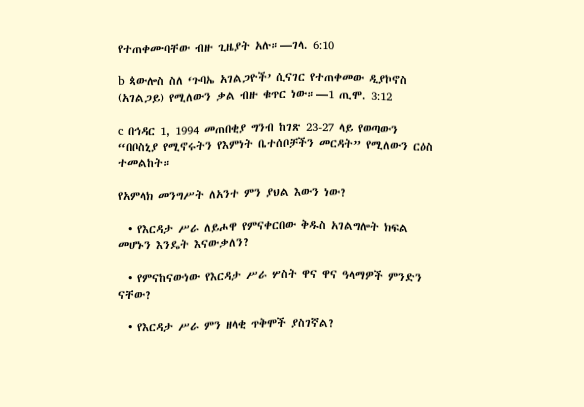የተጠቀሙባቸው ብዙ ጊዜያት አሉ።—ገላ. 6:10

b ጳውሎስ ስለ ‘ጉባኤ አገልጋዮች’ ሲናገር የተጠቀመው ዲያኮኖስ (አገልጋይ) የሚለውን ቃል ብዙ ቁጥር ነው።—1 ጢሞ. 3:12

c በኅዳር 1, 1994 መጠበቂያ ግንብ ከገጽ 23-27 ላይ የወጣውን “በቦስኒያ የሚኖሩትን የእምነት ቤተሰቦቻችን መርዳት” የሚለውን ርዕስ ተመልከት።

የአምላክ መንግሥት ለአንተ ምን ያህል እውን ነው?

  • የእርዳታ ሥራ ለይሖዋ የምናቀርበው ቅዱስ አገልግሎት ክፍል መሆኑን እንዴት እናውቃለን?

  • የምናከናውነው የእርዳታ ሥራ ሦስት ዋና ዋና ዓላማዎች ምንድን ናቸው?

  • የእርዳታ ሥራ ምን ዘላቂ ጥቅሞች ያስገኛል?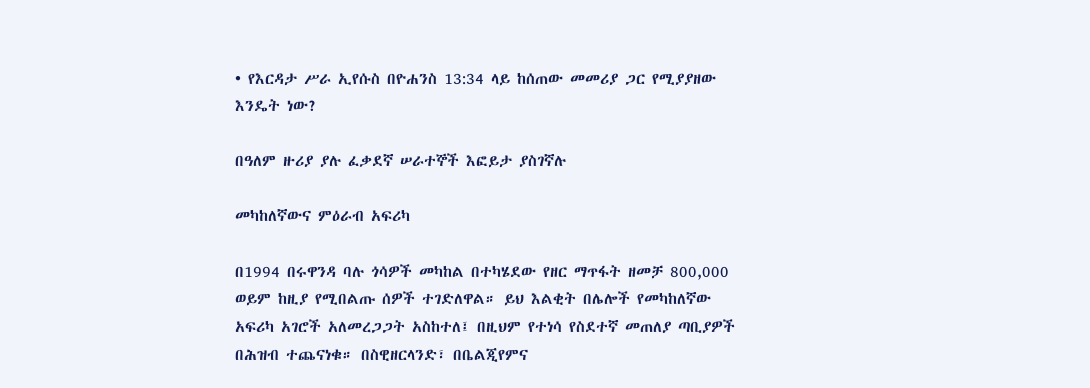• የእርዳታ ሥራ ኢየሱስ በዮሐንስ 13:34 ላይ ከሰጠው መመሪያ ጋር የሚያያዘው እንዴት ነው?

በዓለም ዙሪያ ያሉ ፈቃደኛ ሠራተኞች እፎይታ ያስገኛሉ

መካከለኛውና ምዕራብ አፍሪካ

በ1994 በሩዋንዳ ባሉ ጎሳዎች መካከል በተካሄደው የዘር ማጥፋት ዘመቻ 800,000 ወይም ከዚያ የሚበልጡ ሰዎች ተገድለዋል። ይህ እልቂት በሌሎች የመካከለኛው አፍሪካ አገሮች አለመረጋጋት አስከተለ፤ በዚህም የተነሳ የስደተኛ መጠለያ ጣቢያዎች በሕዝብ ተጨናነቁ። በስዊዘርላንድ፣ በቤልጂየምና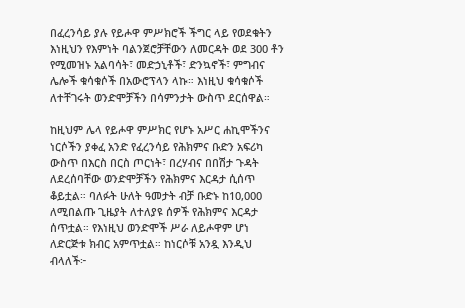በፈረንሳይ ያሉ የይሖዋ ምሥክሮች ችግር ላይ የወደቁትን እነዚህን የእምነት ባልንጀሮቻቸውን ለመርዳት ወደ 300 ቶን የሚመዝኑ አልባሳት፣ መድኃኒቶች፣ ድንኳኖች፣ ምግብና ሌሎች ቁሳቁሶች በአውሮፕላን ላኩ። እነዚህ ቁሳቁሶች ለተቸገሩት ወንድሞቻችን በሳምንታት ውስጥ ደርሰዋል።

ከዚህም ሌላ የይሖዋ ምሥክር የሆኑ አሥር ሐኪሞችንና ነርሶችን ያቀፈ አንድ የፈረንሳይ የሕክምና ቡድን አፍሪካ ውስጥ በእርስ በርስ ጦርነት፣ በረሃብና በበሽታ ጉዳት ለደረሰባቸው ወንድሞቻችን የሕክምና እርዳታ ሲሰጥ ቆይቷል። ባለፉት ሁለት ዓመታት ብቻ ቡድኑ ከ10,000 ለሚበልጡ ጊዜያት ለተለያዩ ሰዎች የሕክምና እርዳታ ሰጥቷል። የእነዚህ ወንድሞች ሥራ ለይሖዋም ሆነ ለድርጅቱ ክብር አምጥቷል። ከነርሶቹ አንዷ እንዲህ ብላለች፦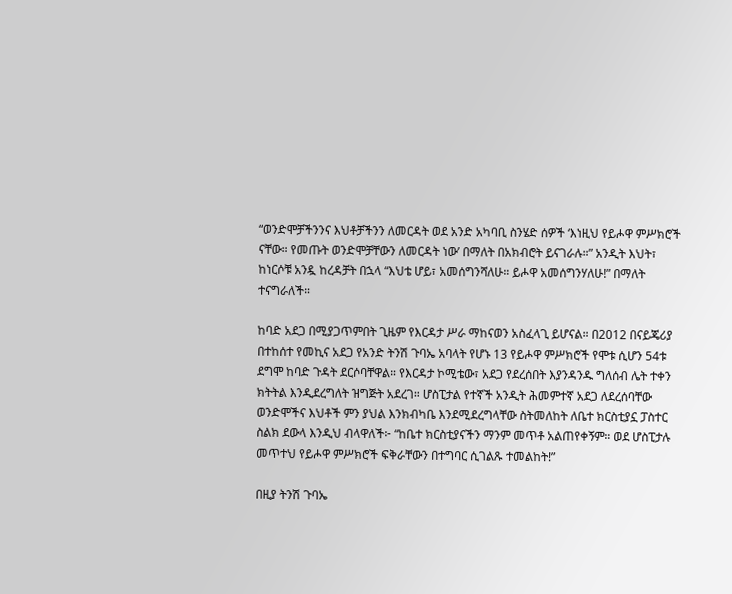“ወንድሞቻችንንና እህቶቻችንን ለመርዳት ወደ አንድ አካባቢ ስንሄድ ሰዎች ‘እነዚህ የይሖዋ ምሥክሮች ናቸው። የመጡት ወንድሞቻቸውን ለመርዳት ነው’ በማለት በአክብሮት ይናገራሉ።” አንዲት እህት፣ ከነርሶቹ አንዷ ከረዳቻት በኋላ “እህቴ ሆይ፣ አመሰግንሻለሁ። ይሖዋ አመሰግንሃለሁ!” በማለት ተናግራለች።

ከባድ አደጋ በሚያጋጥምበት ጊዜም የእርዳታ ሥራ ማከናወን አስፈላጊ ይሆናል። በ2012 በናይጄሪያ በተከሰተ የመኪና አደጋ የአንድ ትንሽ ጉባኤ አባላት የሆኑ 13 የይሖዋ ምሥክሮች የሞቱ ሲሆን 54ቱ ደግሞ ከባድ ጉዳት ደርሶባቸዋል። የእርዳታ ኮሚቴው፣ አደጋ የደረሰበት እያንዳንዱ ግለሰብ ሌት ተቀን ክትትል እንዲደረግለት ዝግጅት አደረገ። ሆስፒታል የተኛች አንዲት ሕመምተኛ አደጋ ለደረሰባቸው ወንድሞችና እህቶች ምን ያህል እንክብካቤ እንደሚደረግላቸው ስትመለከት ለቤተ ክርስቲያኗ ፓስተር ስልክ ደውላ እንዲህ ብላዋለች፦ “ከቤተ ክርስቲያናችን ማንም መጥቶ አልጠየቀኝም። ወደ ሆስፒታሉ መጥተህ የይሖዋ ምሥክሮች ፍቅራቸውን በተግባር ሲገልጹ ተመልከት!”

በዚያ ትንሽ ጉባኤ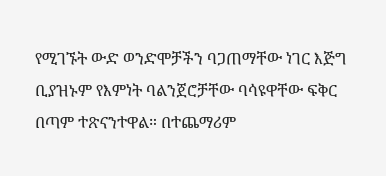የሚገኙት ውድ ወንድሞቻችን ባጋጠማቸው ነገር እጅግ ቢያዝኑም የእምነት ባልንጀሮቻቸው ባሳዩዋቸው ፍቅር በጣም ተጽናንተዋል። በተጨማሪም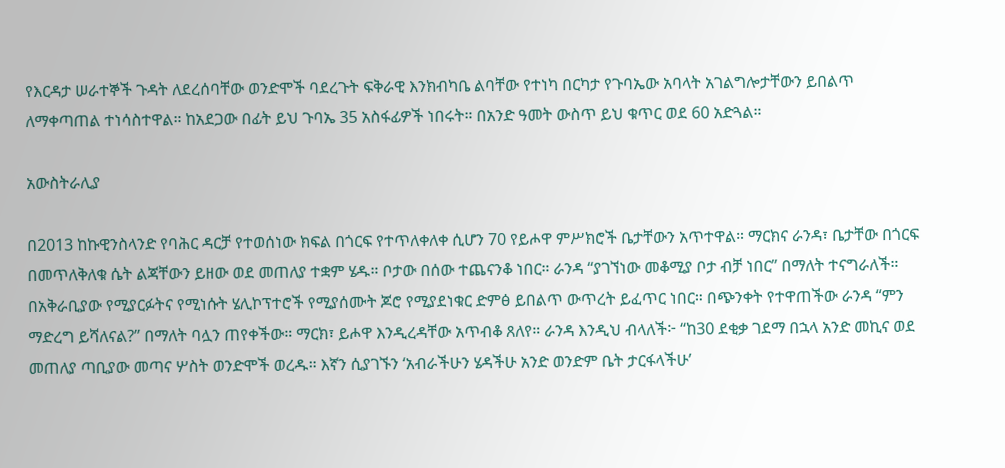የእርዳታ ሠራተኞች ጉዳት ለደረሰባቸው ወንድሞች ባደረጉት ፍቅራዊ እንክብካቤ ልባቸው የተነካ በርካታ የጉባኤው አባላት አገልግሎታቸውን ይበልጥ ለማቀጣጠል ተነሳስተዋል። ከአደጋው በፊት ይህ ጉባኤ 35 አስፋፊዎች ነበሩት። በአንድ ዓመት ውስጥ ይህ ቁጥር ወደ 60 አድጓል።

አውስትራሊያ

በ2013 ከኩዊንስላንድ የባሕር ዳርቻ የተወሰነው ክፍል በጎርፍ የተጥለቀለቀ ሲሆን 70 የይሖዋ ምሥክሮች ቤታቸውን አጥተዋል። ማርክና ራንዳ፣ ቤታቸው በጎርፍ በመጥለቅለቁ ሴት ልጃቸውን ይዘው ወደ መጠለያ ተቋም ሄዱ። ቦታው በሰው ተጨናንቆ ነበር። ራንዳ “ያገኘነው መቆሚያ ቦታ ብቻ ነበር” በማለት ተናግራለች። በአቅራቢያው የሚያርፉትና የሚነሱት ሄሊኮፕተሮች የሚያሰሙት ጆሮ የሚያደነቁር ድምፅ ይበልጥ ውጥረት ይፈጥር ነበር። በጭንቀት የተዋጠችው ራንዳ “ምን ማድረግ ይሻለናል?” በማለት ባሏን ጠየቀችው። ማርክ፣ ይሖዋ እንዲረዳቸው አጥብቆ ጸለየ። ራንዳ እንዲህ ብላለች፦ “ከ30 ደቂቃ ገደማ በኋላ አንድ መኪና ወደ መጠለያ ጣቢያው መጣና ሦስት ወንድሞች ወረዱ። እኛን ሲያገኙን ‘አብራችሁን ሄዳችሁ አንድ ወንድም ቤት ታርፋላችሁ’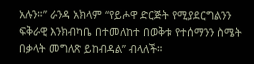አሉን።” ራንዳ አክላም “የይሖዋ ድርጅት የሚያደርግልንን ፍቅራዊ እንክብካቤ በተመለከተ በወቅቱ የተሰማንን ስሜት በቃላት መግለጽ ይከብዳል” ብላለች።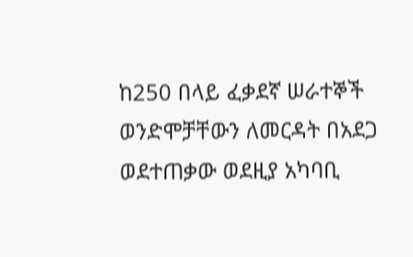ከ250 በላይ ፈቃደኛ ሠራተኞች ወንድሞቻቸውን ለመርዳት በአደጋ ወደተጠቃው ወደዚያ አካባቢ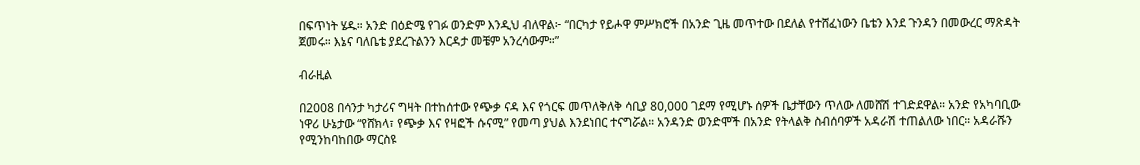በፍጥነት ሄዱ። አንድ በዕድሜ የገፉ ወንድም እንዲህ ብለዋል፦ “በርካታ የይሖዋ ምሥክሮች በአንድ ጊዜ መጥተው በደለል የተሸፈነውን ቤቴን እንደ ጉንዳን በመውረር ማጽዳት ጀመሩ። እኔና ባለቤቴ ያደረጉልንን እርዳታ መቼም አንረሳውም።”

ብራዚል

በ2008 በሳንታ ካታሪና ግዛት በተከሰተው የጭቃ ናዳ እና የጎርፍ መጥለቅለቅ ሳቢያ 80,000 ገደማ የሚሆኑ ሰዎች ቤታቸውን ጥለው ለመሸሽ ተገድደዋል። አንድ የአካባቢው ነዋሪ ሁኔታው “የሸክላ፣ የጭቃ እና የዛፎች ሱናሚ” የመጣ ያህል እንደነበር ተናግሯል። አንዳንድ ወንድሞች በአንድ የትላልቅ ስብሰባዎች አዳራሽ ተጠልለው ነበር። አዳራሹን የሚንከባከበው ማርስዩ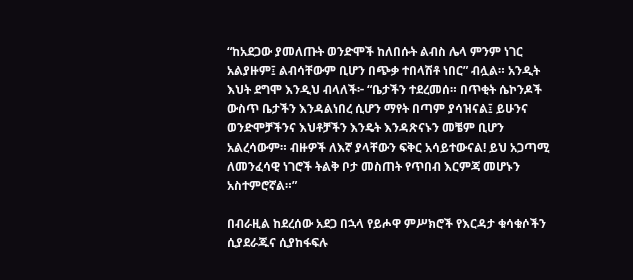“ከአደጋው ያመለጡት ወንድሞች ከለበሱት ልብስ ሌላ ምንም ነገር አልያዙም፤ ልብሳቸውም ቢሆን በጭቃ ተበላሽቶ ነበር” ብሏል። አንዲት እህት ደግሞ እንዲህ ብላለች፦ “ቤታችን ተደረመሰ። በጥቂት ሴኮንዶች ውስጥ ቤታችን እንዳልነበረ ሲሆን ማየት በጣም ያሳዝናል፤ ይሁንና ወንድሞቻችንና እህቶቻችን እንዴት እንዳጽናኑን መቼም ቢሆን አልረሳውም። ብዙዎች ለእኛ ያላቸውን ፍቅር አሳይተውናል! ይህ አጋጣሚ ለመንፈሳዊ ነገሮች ትልቅ ቦታ መስጠት የጥበብ እርምጃ መሆኑን አስተምሮኛል።”

በብራዚል ከደረሰው አደጋ በኋላ የይሖዋ ምሥክሮች የእርዳታ ቁሳቁሶችን ሲያደራጁና ሲያከፋፍሉ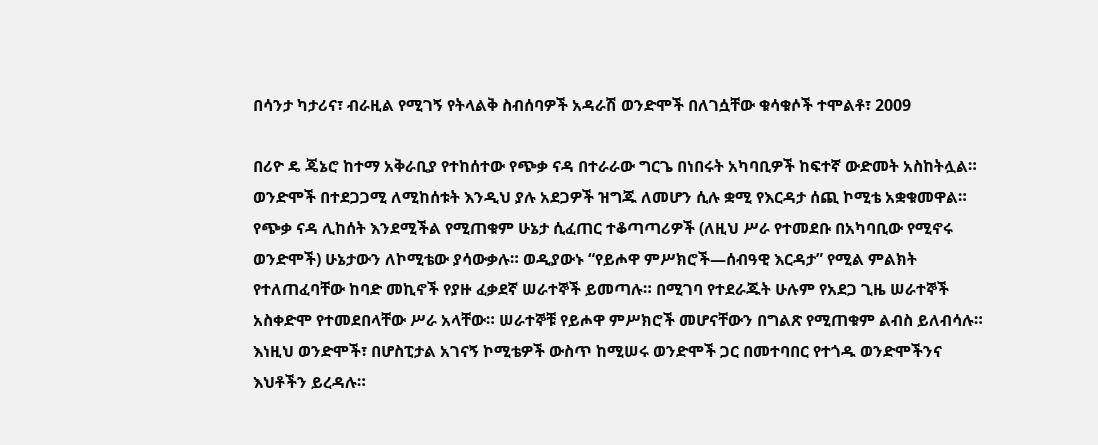በሳንታ ካታሪና፣ ብራዚል የሚገኝ የትላልቅ ስብሰባዎች አዳራሽ ወንድሞች በለገሷቸው ቁሳቁሶች ተሞልቶ፣ 2009

በሪዮ ዴ ጄኔሮ ከተማ አቅራቢያ የተከሰተው የጭቃ ናዳ በተራራው ግርጌ በነበሩት አካባቢዎች ከፍተኛ ውድመት አስከትሏል። ወንድሞች በተደጋጋሚ ለሚከሰቱት እንዲህ ያሉ አደጋዎች ዝግጁ ለመሆን ሲሉ ቋሚ የእርዳታ ሰጪ ኮሚቴ አቋቁመዋል። የጭቃ ናዳ ሊከሰት እንደሚችል የሚጠቁም ሁኔታ ሲፈጠር ተቆጣጣሪዎች (ለዚህ ሥራ የተመደቡ በአካባቢው የሚኖሩ ወንድሞች) ሁኔታውን ለኮሚቴው ያሳውቃሉ። ወዲያውኑ “የይሖዋ ምሥክሮች—ሰብዓዊ እርዳታ” የሚል ምልክት የተለጠፈባቸው ከባድ መኪኖች የያዙ ፈቃደኛ ሠራተኞች ይመጣሉ። በሚገባ የተደራጁት ሁሉም የአደጋ ጊዜ ሠራተኞች አስቀድሞ የተመደበላቸው ሥራ አላቸው። ሠራተኞቹ የይሖዋ ምሥክሮች መሆናቸውን በግልጽ የሚጠቁም ልብስ ይለብሳሉ። እነዚህ ወንድሞች፣ በሆስፒታል አገናኝ ኮሚቴዎች ውስጥ ከሚሠሩ ወንድሞች ጋር በመተባበር የተጎዱ ወንድሞችንና እህቶችን ይረዳሉ።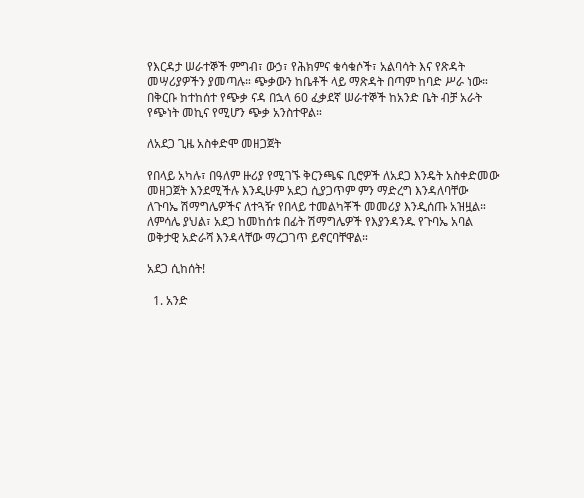የእርዳታ ሠራተኞች ምግብ፣ ውኃ፣ የሕክምና ቁሳቁሶች፣ አልባሳት እና የጽዳት መሣሪያዎችን ያመጣሉ። ጭቃውን ከቤቶች ላይ ማጽዳት በጣም ከባድ ሥራ ነው። በቅርቡ ከተከሰተ የጭቃ ናዳ በኋላ 60 ፈቃደኛ ሠራተኞች ከአንድ ቤት ብቻ አራት የጭነት መኪና የሚሆን ጭቃ አንስተዋል።

ለአደጋ ጊዜ አስቀድሞ መዘጋጀት

የበላይ አካሉ፣ በዓለም ዙሪያ የሚገኙ ቅርንጫፍ ቢሮዎች ለአደጋ እንዴት አስቀድመው መዘጋጀት እንደሚችሉ እንዲሁም አደጋ ሲያጋጥም ምን ማድረግ እንዳለባቸው ለጉባኤ ሽማግሌዎችና ለተጓዥ የበላይ ተመልካቾች መመሪያ እንዲሰጡ አዝዟል። ለምሳሌ ያህል፣ አደጋ ከመከሰቱ በፊት ሽማግሌዎች የእያንዳንዱ የጉባኤ አባል ወቅታዊ አድራሻ እንዳላቸው ማረጋገጥ ይኖርባቸዋል።

አደጋ ሲከሰት!

  1. አንድ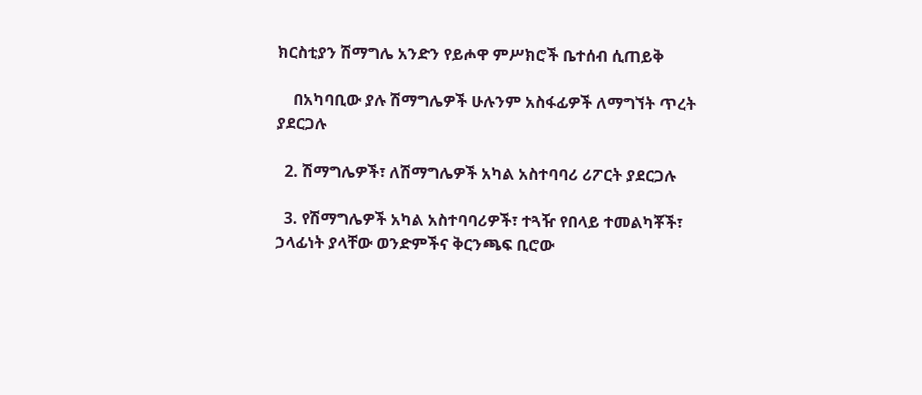ክርስቲያን ሽማግሌ አንድን የይሖዋ ምሥክሮች ቤተሰብ ሲጠይቅ

    በአካባቢው ያሉ ሽማግሌዎች ሁሉንም አስፋፊዎች ለማግኘት ጥረት ያደርጋሉ

  2. ሽማግሌዎች፣ ለሽማግሌዎች አካል አስተባባሪ ሪፖርት ያደርጋሉ

  3. የሽማግሌዎች አካል አስተባባሪዎች፣ ተጓዥ የበላይ ተመልካቾች፣ ኃላፊነት ያላቸው ወንድምችና ቅርንጫፍ ቢሮው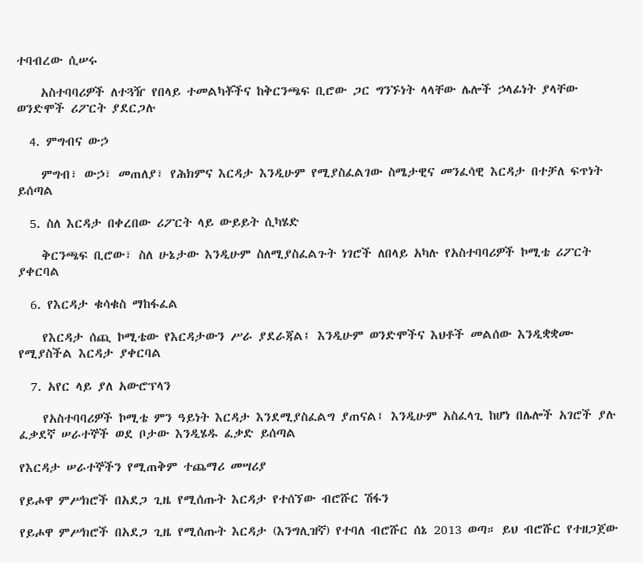ተባብረው ሲሠሩ

    አስተባባሪዎች ለተጓዥ የበላይ ተመልካቾችና ከቅርንጫፍ ቢሮው ጋር ግንኙነት ላላቸው ሌሎች ኃላፊነት ያላቸው ወንድሞች ሪፖርት ያደርጋሉ

  4. ምግብና ውኃ

    ምግብ፣ ውኃ፣ መጠለያ፣ የሕክምና እርዳታ እንዲሁም የሚያስፈልገው ስሜታዊና መንፈሳዊ እርዳታ በተቻለ ፍጥነት ይሰጣል

  5. ስለ እርዳታ በቀረበው ሪፖርት ላይ ውይይት ሲካሄድ

    ቅርንጫፍ ቢሮው፣ ስለ ሁኔታው እንዲሁም ስለሚያስፈልጉት ነገሮች ለበላይ አካሉ የአስተባባሪዎች ኮሚቴ ሪፖርት ያቀርባል

  6. የእርዳታ ቁሳቁስ ማከፋፈል

    የእርዳታ ሰጪ ኮሚቴው የእርዳታውን ሥራ ያደራጃል፤ እንዲሁም ወንድሞችና እህቶች መልሰው እንዲቋቋሙ የሚያስችል እርዳታ ያቀርባል

  7. አየር ላይ ያለ አውሮፕላን

    የአስተባባሪዎች ኮሚቴ ምን ዓይነት እርዳታ እንደሚያስፈልግ ያጠናል፤ እንዲሁም አስፈላጊ ከሆነ በሌሎች አገሮች ያሉ ፈቃደኛ ሠራተኞች ወደ ቦታው እንዲሄዱ ፈቃድ ይሰጣል

የእርዳታ ሠራተኞችን የሚጠቅም ተጨማሪ መሣሪያ

የይሖዋ ምሥክሮች በአደጋ ጊዜ የሚሰጡት እርዳታ የተሰኘው ብሮሹር ሽፋን

የይሖዋ ምሥክሮች በአደጋ ጊዜ የሚሰጡት እርዳታ (እንግሊዝኛ) የተባለ ብሮሹር ሰኔ 2013 ወጣ። ይህ ብሮሹር የተዘጋጀው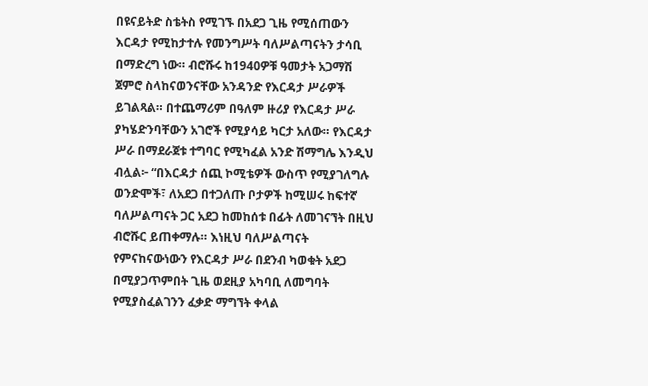በዩናይትድ ስቴትስ የሚገኙ በአደጋ ጊዜ የሚሰጠውን እርዳታ የሚከታተሉ የመንግሥት ባለሥልጣናትን ታሳቢ በማድረግ ነው። ብሮሹሩ ከ1940ዎቹ ዓመታት አጋማሽ ጀምሮ ስላከናወንናቸው አንዳንድ የእርዳታ ሥራዎች ይገልጻል። በተጨማሪም በዓለም ዙሪያ የእርዳታ ሥራ ያካሄድንባቸውን አገሮች የሚያሳይ ካርታ አለው። የእርዳታ ሥራ በማደራጀቱ ተግባር የሚካፈል አንድ ሽማግሌ እንዲህ ብሏል፦ “በእርዳታ ሰጪ ኮሚቴዎች ውስጥ የሚያገለግሉ ወንድሞች፣ ለአደጋ በተጋለጡ ቦታዎች ከሚሠሩ ከፍተኛ ባለሥልጣናት ጋር አደጋ ከመከሰቱ በፊት ለመገናኘት በዚህ ብሮሹር ይጠቀማሉ። እነዚህ ባለሥልጣናት የምናከናውነውን የእርዳታ ሥራ በደንብ ካወቁት አደጋ በሚያጋጥምበት ጊዜ ወደዚያ አካባቢ ለመግባት የሚያስፈልገንን ፈቃድ ማግኘት ቀላል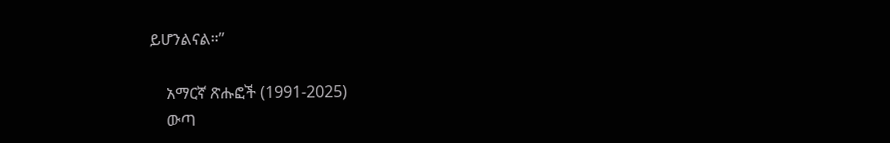ይሆንልናል።”

    አማርኛ ጽሑፎች (1991-2025)
    ውጣ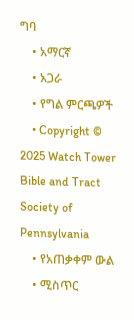ግባ
    • አማርኛ
    • አጋራ
    • የግል ምርጫዎች
    • Copyright © 2025 Watch Tower Bible and Tract Society of Pennsylvania
    • የአጠቃቀም ውል
    • ሚስጥር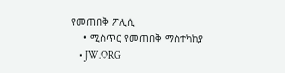የመጠበቅ ፖሊሲ
    • ሚስጥር የመጠበቅ ማስተካከያ
    • JW.ORG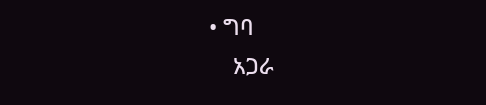• ግባ
    አጋራ